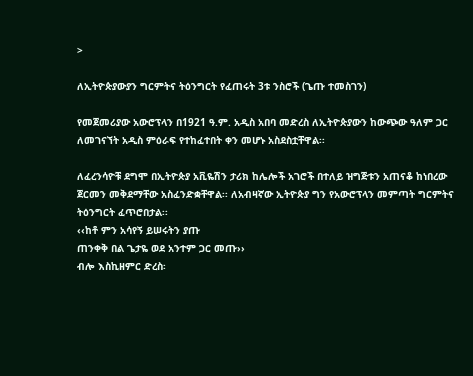>

ለኢትዮጵያውያን ግርምትና ትዕንግርት የፈጠሩት 3ቱ ንስሮች (ጌጡ ተመስገን)

የመጀመሪያው አውሮፕላን በ1921 ዓ.ም. አዲስ አበባ መድረስ ለኢትዮጵያውን ከውጭው ዓለም ጋር ለመገናኘት አዲስ ምዕራፍ የተከፈተበት ቀን መሆኑ አስደስቷቸዋል፡፡

ለፈረንሳዮቹ ደግሞ በኢትዮጵያ አቪዬሽን ታሪክ ከሌሎች አገሮች በተለይ ዝግጅቱን አጠናቆ ከነበረው ጀርመን መቅደማቸው አስፈንድቋቸዋል፡፡ ለአብዛኛው ኢትዮጵያ ግን የአውሮፕላን መምጣት ግርምትና ትዕንግርት ፈጥሮበታል፡፡
‹‹ከቶ ምን አሳየኝ ይሠሩትን ያጡ
ጠንቀቅ በል ጌታዬ ወደ አንተም ጋር መጡ››
ብሎ እስኪዘምር ድረስ፡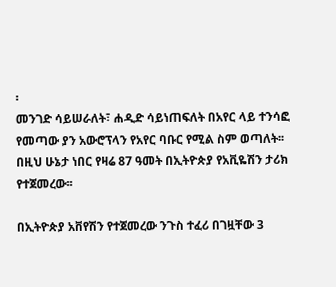፡
መንገድ ሳይሠራለት፣ ሐዲድ ሳይነጠፍለት በአየር ላይ ተንሳፎ የመጣው ያን አውሮፕላን የአየር ባቡር የሚል ስም ወጣለት፡፡ በዚህ ሁኔታ ነበር የዛሬ 87 ዓመት በኢትዮጵያ የአቪዬሽን ታሪክ የተጀመረው፡፡

በኢትዮጵያ አቨየሽን የተጀመረው ንጉስ ተፈሪ በገዟቸው 3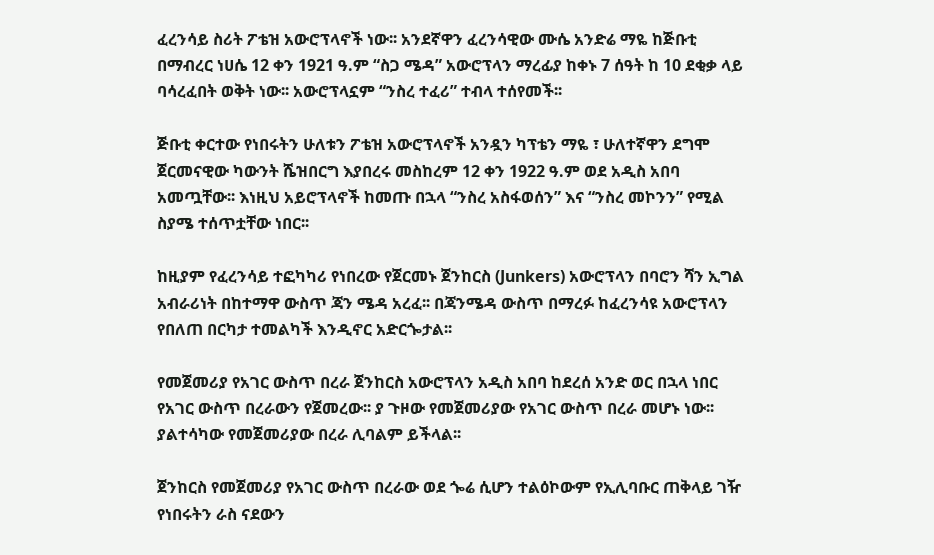ፈረንሳይ ስሪት ፖቴዝ አውሮፕላኖች ነው፡፡ አንደኛዋን ፈረንሳዊው ሙሴ አንድሬ ማዬ ከጅቡቲ በማብረር ነሀሴ 12 ቀን 1921 ዓ.ም “ስጋ ሜዳ” አውሮፕላን ማረፊያ ከቀኑ 7 ሰዓት ከ 10 ደቂቃ ላይ ባሳረፈበት ወቅት ነው፡፡ አውሮፕላኗም “ንስረ ተፈሪ” ተብላ ተሰየመች፡፡

ጅቡቲ ቀርተው የነበሩትን ሁለቱን ፖቴዝ አውሮፕላኖች አንዷን ካፕቴን ማዬ ፣ ሁለተኛዋን ደግሞ ጀርመናዊው ካውንት ሼዝበርግ እያበረሩ መስከረም 12 ቀን 1922 ዓ.ም ወደ አዲስ አበባ አመጧቸው፡፡ እነዚህ አይሮፕላኖች ከመጡ በኋላ “ንስረ አስፋወሰን” እና “ንስረ መኮንን” የሚል ስያሜ ተሰጥቷቸው ነበር፡፡

ከዚያም የፈረንሳይ ተፎካካሪ የነበረው የጀርመኑ ጀንከርስ (Junkers) አውሮፕላን በባሮን ሻን ኢግል አብራሪነት በከተማዋ ውስጥ ጃን ሜዳ አረፈ፡፡ በጃንሜዳ ውስጥ በማረፉ ከፈረንሳዩ አውሮፕላን የበለጠ በርካታ ተመልካች እንዲኖር አድርጐታል፡፡

የመጀመሪያ የአገር ውስጥ በረራ ጀንከርስ አውሮፕላን አዲስ አበባ ከደረሰ አንድ ወር በኋላ ነበር የአገር ውስጥ በረራውን የጀመረው፡፡ ያ ጉዞው የመጀመሪያው የአገር ውስጥ በረራ መሆኑ ነው፡፡ ያልተሳካው የመጀመሪያው በረራ ሊባልም ይችላል፡፡

ጀንከርስ የመጀመሪያ የአገር ውስጥ በረራው ወደ ጐሬ ሲሆን ተልዕኮውም የኢሊባቡር ጠቅላይ ገዥ የነበሩትን ራስ ናደውን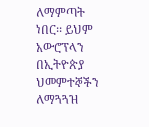ለማምጣት ነበር፡፡ ይህም አውሮፕላን በኢትዮጵያ ህመምተኞችን ለማጓጓዝ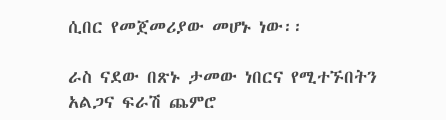ሲበር የመጀመሪያው መሆኑ ነው፡፡

ራስ ናደው በጽኑ ታመው ነበርና የሚተኙበትን አልጋና ፍራሽ ጨምሮ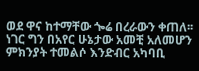ወደ ዋና ከተማቸው ጐሬ በረራውን ቀጠለ፡፡ ነገር ግን በአየር ሁኔታው አመቺ አለመሆን ምክንያት ተመልሶ እንድብር አካባቢ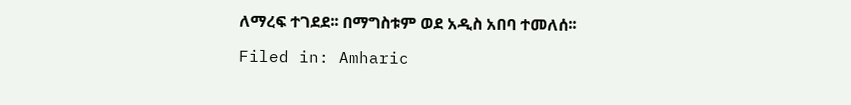ለማረፍ ተገደደ፡፡ በማግስቱም ወደ አዲስ አበባ ተመለሰ፡፡

Filed in: Amharic